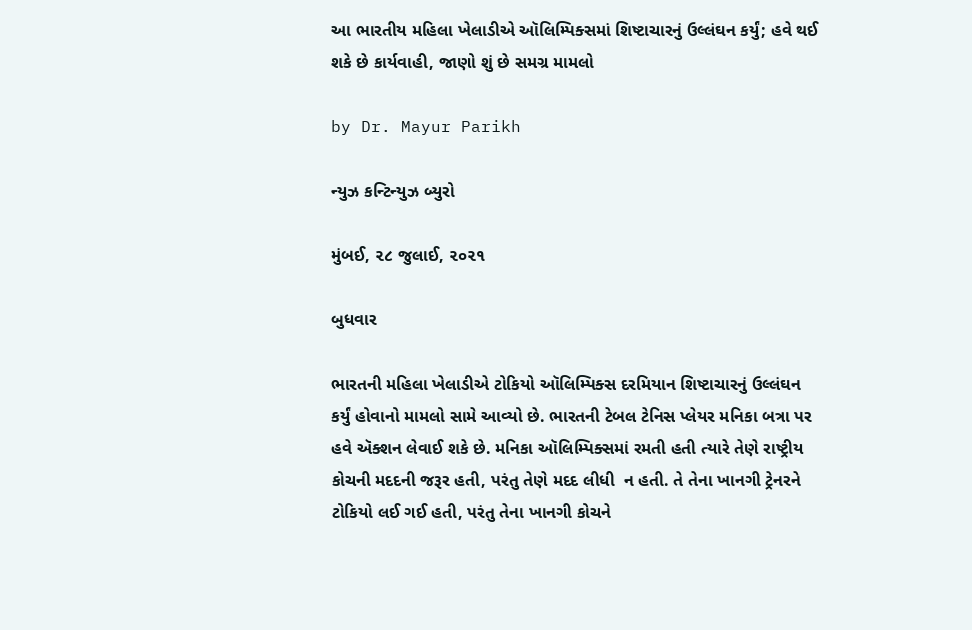આ ભારતીય મહિલા ખેલાડીએ ઑલિમ્પિક્સમાં શિષ્ટાચારનું ઉલ્લંઘન કર્યું; હવે થઈ શકે છે કાર્યવાહી, જાણો શું છે સમગ્ર મામલો

by Dr. Mayur Parikh

ન્યુઝ કન્ટિન્યુઝ બ્યુરો

મુંબઈ, ૨૮ જુલાઈ, ૨૦૨૧

બુધવાર

ભારતની મહિલા ખેલાડીએ ટોકિયો ઑલિમ્પિક્સ દરમિયાન શિષ્ટાચારનું ઉલ્લંઘન કર્યું હોવાનો મામલો સામે આવ્યો છે. ભારતની ટેબલ ટેનિસ પ્લેયર મનિકા બત્રા પર હવે ઍક્શન લેવાઈ શકે છે. મનિકા ઑલિમ્પિક્સમાં રમતી હતી ત્યારે તેણે રાષ્ટ્રીય કોચની મદદની જરૂર હતી, પરંતુ તેણે મદદ લીધી  ન હતી. તે તેના ખાનગી ટ્રેનરને ટોકિયો લઈ ગઈ હતી, પરંતુ તેના ખાનગી કોચને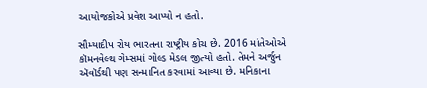આયોજકોએ પ્રવેશ આપ્યો ન હતો.

સૌમ્યાદીપ રોય ભારતના રાષ્ટ્રીય કોચ છે. 2016 માંતેઓએ કૉમનવેલ્થ ગેમ્સમાં ગોલ્ડ મેડલ જીત્યો હતો. તેમને અર્જુન ઍવૉર્ડથી પણ સન્માનિત કરવામાં આવ્યા છે. મનિકાના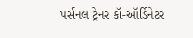પર્સનલ ટ્રેનર કૉ-ઑર્ડિનેટર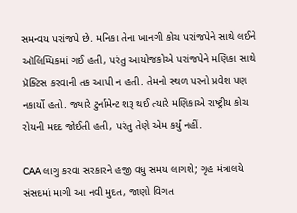સમન્વય પરાંજપે છે. મનિકા તેના ખાનગી કોચ પરાંજપેને સાથે લઈને ઑલિમ્પિકમાં ગઈ હતી, પરંતુ આયોજકોએ પરાંજપેને મણિકા સાથે પ્રૅક્ટિસ કરવાની તક આપી ન હતી. તેમનો સ્થળ પરનો પ્રવેશ પણ નકાર્યો હતો. જ્યારે ટુર્નામેન્ટ શરૂ થઈ ત્યારે મણિકાએ રાષ્ટ્રીય કોચ રોયની મદદ જોઈતી હતી, પરંતુ તેણે એમ કર્યું નહીં.

CAA લાગુ કરવા સરકારને હજી વધુ સમય લાગશે; ગૃહ મંત્રાલયે સંસદમાં માગી આ નવી મુદત, જાણો વિગત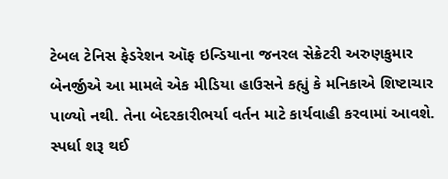ટેબલ ટેનિસ ફેડરેશન ઑફ ઇન્ડિયાના જનરલ સેક્રેટરી અરુણકુમાર બેનર્જીએ આ મામલે એક મીડિયા હાઉસને કહ્યું કે મનિકાએ શિષ્ટાચાર પાળ્યો નથી. તેના બેદરકારીભર્યા વર્તન માટે કાર્યવાહી કરવામાં આવશે. સ્પર્ધા શરૂ થઈ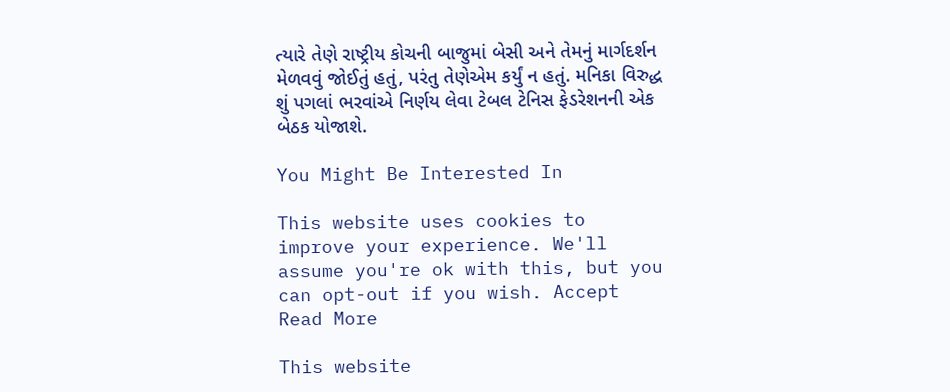ત્યારે તેણે રાષ્ટ્રીય કોચની બાજુમાં બેસી અને તેમનું માર્ગદર્શન મેળવવું જોઈતું હતું, પરંતુ તેણેએમ કર્યું ન હતું. મનિકા વિરુદ્ધ શું પગલાં ભરવાંએ નિર્ણય લેવા ટેબલ ટેનિસ ફેડરેશનની એક બેઠક યોજાશે.

You Might Be Interested In

This website uses cookies to improve your experience. We'll assume you're ok with this, but you can opt-out if you wish. Accept Read More

This website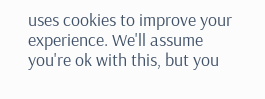uses cookies to improve your experience. We'll assume you're ok with this, but you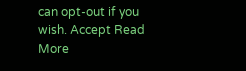can opt-out if you wish. Accept Read More